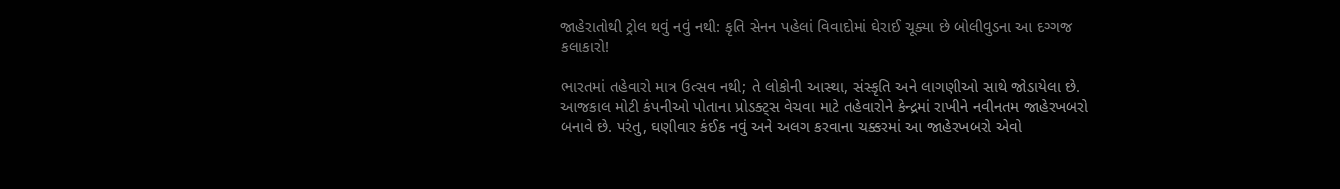જાહેરાતોથી ટ્રોલ થવું નવું નથી: કૃતિ સેનન પહેલાં વિવાદોમાં ઘેરાઈ ચૂક્યા છે બોલીવુડના આ દગ્ગજ કલાકારો!

ભારતમાં તહેવારો માત્ર ઉત્સવ નથી; તે લોકોની આસ્થા, સંસ્કૃતિ અને લાગણીઓ સાથે જોડાયેલા છે. આજકાલ મોટી કંપનીઓ પોતાના પ્રોડક્ટ્સ વેચવા માટે તહેવારોને કેન્દ્રમાં રાખીને નવીનતમ જાહેરખબરો બનાવે છે. પરંતુ, ઘણીવાર કંઈક નવું અને અલગ કરવાના ચક્કરમાં આ જાહેરખબરો એવો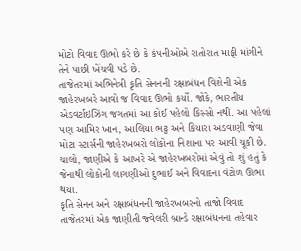મોટો વિવાદ ઊભો કરે છે કે કંપનીઓએ રાતોરાત માફી માંગીને તેને પાછી ખેંચવી પડે છે.
તાજેતરમાં અભિનેત્રી કૃતિ સેનનની રક્ષાબંધન વિશેની એક જાહેરખબરે આવો જ વિવાદ ઊભો કર્યો. જોકે, ભારતીય એડવર્ટાઇઝિંગ જગતમાં આ કોઈ પહેલો કિસ્સો નથી. આ પહેલાં પણ આમિર ખાન, આલિયા ભટ્ટ અને કિયારા અડવાણી જેવા મોટા સ્ટાર્સની જાહેરખબરો લોકોના નિશાના પર આવી ચૂકી છે. ચાલો, જાણીએ કે આખરે એ જાહેરખબરોમાં એવું તો શું હતું કે જેનાથી લોકોની લાગણીઓ દુભાઈ અને વિવાદના વંટોળ ઊભા થયા.
કૃતિ સેનન અને રક્ષાબંધનની જાહેરખબરનો તાજો વિવાદ
તાજેતરમાં એક જાણીતી જ્વેલરી બ્રાન્ડે રક્ષાબંધનના તહેવાર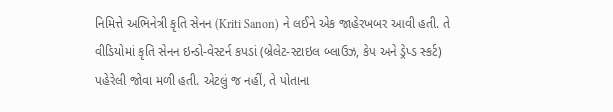નિમિત્તે અભિનેત્રી કૃતિ સેનન (Kriti Sanon) ને લઈને એક જાહેરખબર આવી હતી. તે વીડિયોમાં કૃતિ સેનન ઇન્ડો-વેસ્ટર્ન કપડાં (બ્રેલેટ-સ્ટાઇલ બ્લાઉઝ, કેપ અને ડ્રેપ્ડ સ્કર્ટ) પહેરેલી જોવા મળી હતી. એટલું જ નહીં, તે પોતાના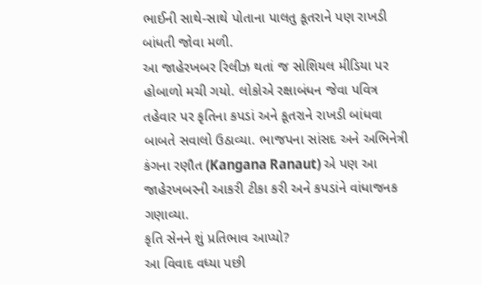ભાઈની સાથે-સાથે પોતાના પાલતુ કૂતરાને પણ રાખડી બાંધતી જોવા મળી.
આ જાહેરખબર રિલીઝ થતાં જ સોશિયલ મીડિયા પર હોબાળો મચી ગયો. લોકોએ રક્ષાબંધન જેવા પવિત્ર તહેવાર પર કૃતિના કપડાં અને કૂતરાને રાખડી બાંધવા બાબતે સવાલો ઉઠાવ્યા. ભાજપના સાંસદ અને અભિનેત્રી કંગના રણૌત (Kangana Ranaut) એ પણ આ જાહેરખબરની આકરી ટીકા કરી અને કપડાંને વાંધાજનક ગણાવ્યા.
કૃતિ સેનને શું પ્રતિભાવ આપ્યો?
આ વિવાદ વધ્યા પછી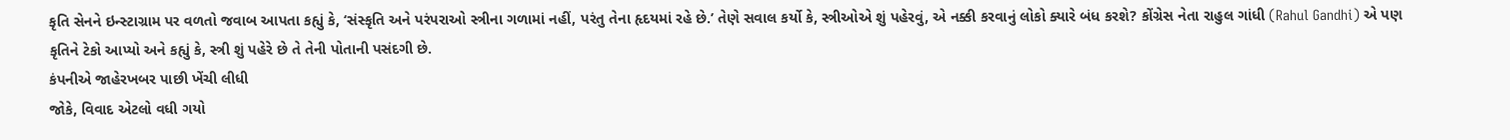કૃતિ સેનને ઇન્સ્ટાગ્રામ પર વળતો જવાબ આપતા કહ્યું કે, ‘સંસ્કૃતિ અને પરંપરાઓ સ્ત્રીના ગળામાં નહીં, પરંતુ તેના હૃદયમાં રહે છે.’ તેણે સવાલ કર્યો કે, સ્ત્રીઓએ શું પહેરવું, એ નક્કી કરવાનું લોકો ક્યારે બંધ કરશે? કોંગ્રેસ નેતા રાહુલ ગાંધી (Rahul Gandhi) એ પણ કૃતિને ટેકો આપ્યો અને કહ્યું કે, સ્ત્રી શું પહેરે છે તે તેની પોતાની પસંદગી છે.
કંપનીએ જાહેરખબર પાછી ખેંચી લીધી
જોકે, વિવાદ એટલો વધી ગયો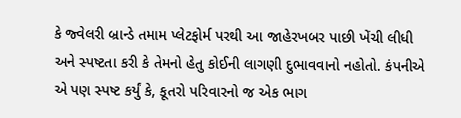કે જ્વેલરી બ્રાન્ડે તમામ પ્લેટફોર્મ પરથી આ જાહેરખબર પાછી ખેંચી લીધી અને સ્પષ્ટતા કરી કે તેમનો હેતુ કોઈની લાગણી દુભાવવાનો નહોતો. કંપનીએ એ પણ સ્પષ્ટ કર્યું કે, કૂતરો પરિવારનો જ એક ભાગ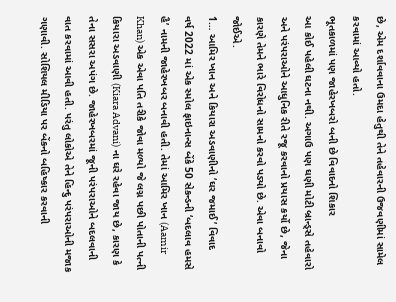છે, એમ દર્શાવવાના ઉમદા હેતુથી તેને તહેવારની ઉજવણીમાં સામેલ કરવામાં આવ્યો હતો.
ભૂતકાળમાં પણ જાહેરખબરો બની છે વિવાદનો શિકાર
આ કોઈ પહેલી ઘટના નથી. અગાઉ પણ ઘણી મોટી બ્રાન્ડ્સે તહેવારો અને પરંપરાઓને આધુનિક રીતે રજૂ કરવાનો પ્રયાસ કર્યો છે, જેના કારણે તેમને ભારે વિરોધનો સામનો કરવો પડ્યો છે. એવા બનાવો જોઈએ.
1… આમિર ખાન અને કિયારા અડવાણીનો ‘ઘર જમાઈ’ વિવાદ
વર્ષ 2022 માં એક સ્મોલ ફાઇનાન્સ બેંકે 50 સેકન્ડની ‘બદલાવ હમસે હૈ’ નામની જાહેરખબર બનાવી હતી. તેમાં આમિર ખાન (Aamir Khan) એક એવા પતિ તરીકે જોવા મળ્યો જે લગ્ન પછી પોતાની પત્ની કિયારા અડવાણી (Kiara Advani) ના ઘરે રહેવા જાય છે, કારણ કે તેના સસરા અપંગ છે. જાહેરખબરમાં જૂની પરંપરાઓને બદલવાની વાત કરવામાં આવી હતી. પરંતુ લોકોએ તેને હિન્દુ પરંપરાઓની મજાક ગણાવી. સોશિયલ મીડિયા પર બેંકનો બહિષ્કાર કરવાની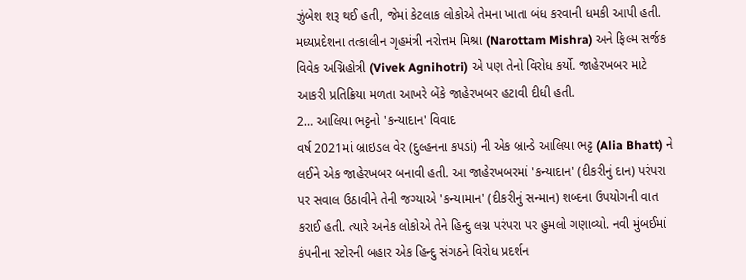ઝુંબેશ શરૂ થઈ હતી, જેમાં કેટલાક લોકોએ તેમના ખાતા બંધ કરવાની ધમકી આપી હતી. મધ્યપ્રદેશના તત્કાલીન ગૃહમંત્રી નરોત્તમ મિશ્રા (Narottam Mishra) અને ફિલ્મ સર્જક વિવેક અગ્નિહોત્રી (Vivek Agnihotri) એ પણ તેનો વિરોધ કર્યો. જાહેરખબર માટે આકરી પ્રતિક્રિયા મળતા આખરે બેંકે જાહેરખબર હટાવી દીધી હતી.
2… આલિયા ભટ્ટનો 'કન્યાદાન' વિવાદ
વર્ષ 2021માં બ્રાઇડલ વેર (દુલ્હનના કપડાં) ની એક બ્રાન્ડે આલિયા ભટ્ટ (Alia Bhatt) ને લઈને એક જાહેરખબર બનાવી હતી. આ જાહેરખબરમાં 'કન્યાદાન' (દીકરીનું દાન) પરંપરા પર સવાલ ઉઠાવીને તેની જગ્યાએ 'કન્યામાન' (દીકરીનું સન્માન) શબ્દના ઉપયોગની વાત કરાઈ હતી. ત્યારે અનેક લોકોએ તેને હિન્દુ લગ્ન પરંપરા પર હુમલો ગણાવ્યો. નવી મુંબઈમાં કંપનીના સ્ટોરની બહાર એક હિન્દુ સંગઠને વિરોધ પ્રદર્શન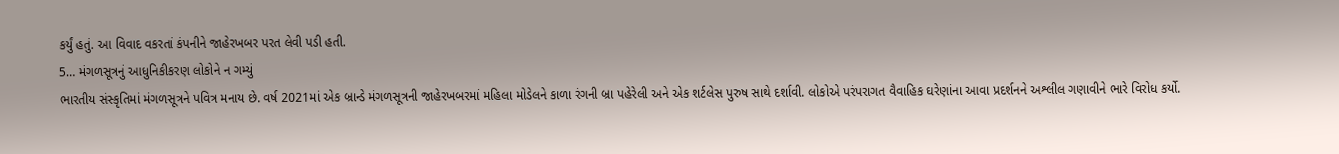કર્યું હતું. આ વિવાદ વકરતાં કંપનીને જાહેરખબર પરત લેવી પડી હતી.
5… મંગળસૂત્રનું આધુનિકીકરણ લોકોને ન ગમ્યું
ભારતીય સંસ્કૃતિમાં મંગળસૂત્રને પવિત્ર મનાય છે. વર્ષ 2021માં એક બ્રાન્ડે મંગળસૂત્રની જાહેરખબરમાં મહિલા મોડેલને કાળા રંગની બ્રા પહેરેલી અને એક શર્ટલેસ પુરુષ સાથે દર્શાવી. લોકોએ પરંપરાગત વૈવાહિક ઘરેણાંના આવા પ્રદર્શનને અશ્લીલ ગણાવીને ભારે વિરોધ કર્યો.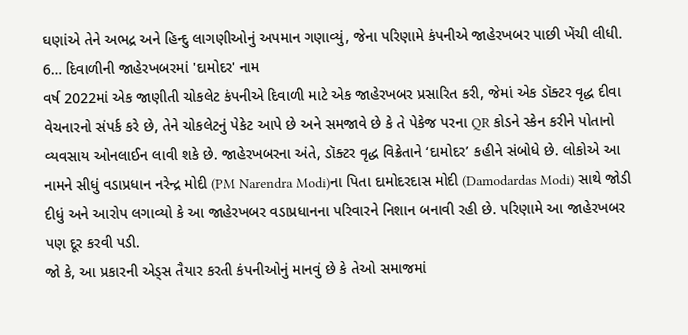ઘણાંએ તેને અભદ્ર અને હિન્દુ લાગણીઓનું અપમાન ગણાવ્યું, જેના પરિણામે કંપનીએ જાહેરખબર પાછી ખેંચી લીધી.
6… દિવાળીની જાહેરખબરમાં 'દામોદર' નામ
વર્ષ 2022માં એક જાણીતી ચોકલેટ કંપનીએ દિવાળી માટે એક જાહેરખબર પ્રસારિત કરી, જેમાં એક ડૉક્ટર વૃદ્ધ દીવા વેચનારનો સંપર્ક કરે છે, તેને ચોકલેટનું પેકેટ આપે છે અને સમજાવે છે કે તે પેકેજ પરના QR કોડને સ્કેન કરીને પોતાનો વ્યવસાય ઓનલાઈન લાવી શકે છે. જાહેરખબરના અંતે, ડૉક્ટર વૃદ્ધ વિક્રેતાને ‘દામોદર’ કહીને સંબોધે છે. લોકોએ આ નામને સીધું વડાપ્રધાન નરેન્દ્ર મોદી (PM Narendra Modi)ના પિતા દામોદરદાસ મોદી (Damodardas Modi) સાથે જોડી દીધું અને આરોપ લગાવ્યો કે આ જાહેરખબર વડાપ્રધાનના પરિવારને નિશાન બનાવી રહી છે. પરિણામે આ જાહેરખબર પણ દૂર કરવી પડી.
જો કે, આ પ્રકારની એડ્સ તૈયાર કરતી કંપનીઓનું માનવું છે કે તેઓ સમાજમાં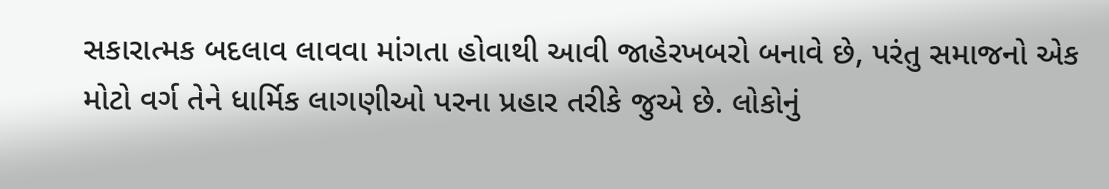સકારાત્મક બદલાવ લાવવા માંગતા હોવાથી આવી જાહેરખબરો બનાવે છે, પરંતુ સમાજનો એક મોટો વર્ગ તેને ધાર્મિક લાગણીઓ પરના પ્રહાર તરીકે જુએ છે. લોકોનું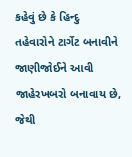કહેવું છે કે હિન્દુ તહેવારોને ટાર્ગેટ બનાવીને જાણીજોઈને આવી જાહેરખબરો બનાવાય છે, જેથી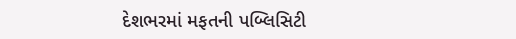દેશભરમાં મફતની પબ્લિસિટી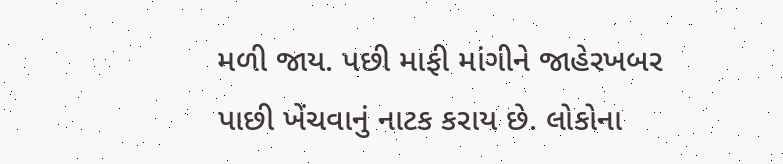મળી જાય. પછી માફી માંગીને જાહેરખબર પાછી ખેંચવાનું નાટક કરાય છે. લોકોના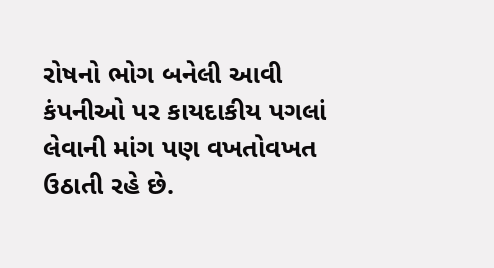રોષનો ભોગ બનેલી આવી કંપનીઓ પર કાયદાકીય પગલાં લેવાની માંગ પણ વખતોવખત ઉઠાતી રહે છે.